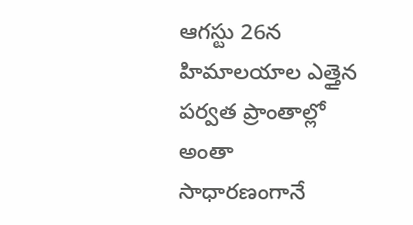ఆగస్టు 26న హిమాలయాల ఎత్తైన పర్వత ప్రాంతాల్లో అంతా సాధారణంగానే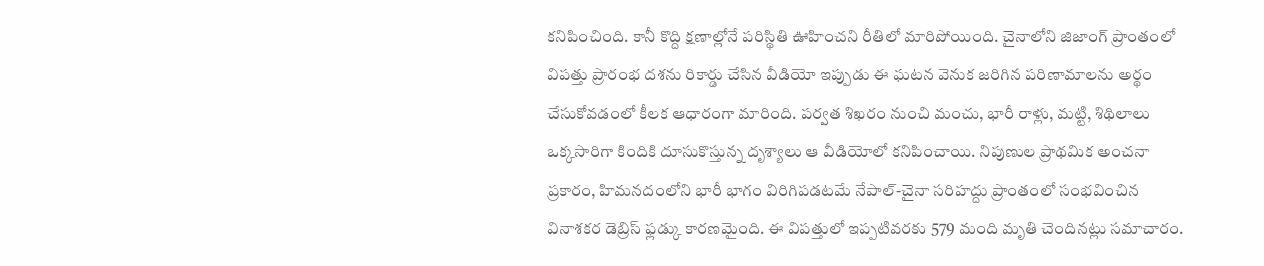కనిపించింది. కానీ కొద్ది క్షణాల్లోనే పరిస్థితి ఊహించని రీతిలో మారిపోయింది. చైనాలోని జిజాంగ్ ప్రాంతంలో విపత్తు ప్రారంభ దశను రికార్డు చేసిన వీడియో ఇప్పుడు ఈ ఘటన వెనుక జరిగిన పరిణామాలను అర్థం చేసుకోవడంలో కీలక ఆధారంగా మారింది. పర్వత శిఖరం నుంచి మంచు, భారీ రాళ్లు, మట్టి, శిథిలాలు ఒక్కసారిగా కిందికి దూసుకొస్తున్న దృశ్యాలు ఆ వీడియోలో కనిపించాయి. నిపుణుల ప్రాథమిక అంచనా ప్రకారం, హిమనదంలోని భారీ భాగం విరిగిపడటమే నేపాల్-చైనా సరిహద్దు ప్రాంతంలో సంభవించిన వినాశకర డెబ్రిస్ ఫ్లడ్కు కారణమైంది. ఈ విపత్తులో ఇప్పటివరకు 579 మంది మృతి చెందినట్లు సమాచారం.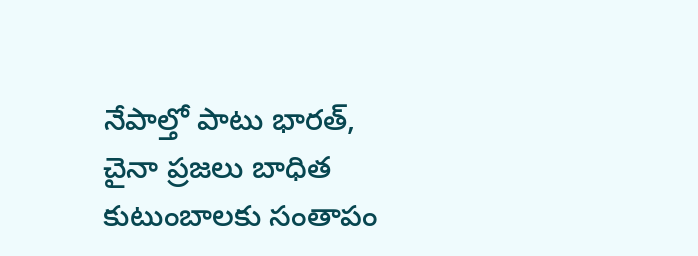నేపాల్తో పాటు భారత్, చైనా ప్రజలు బాధిత కుటుంబాలకు సంతాపం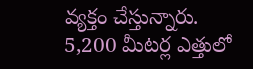వ్యక్తం చేస్తున్నారు.
5,200 మీటర్ల ఎత్తులో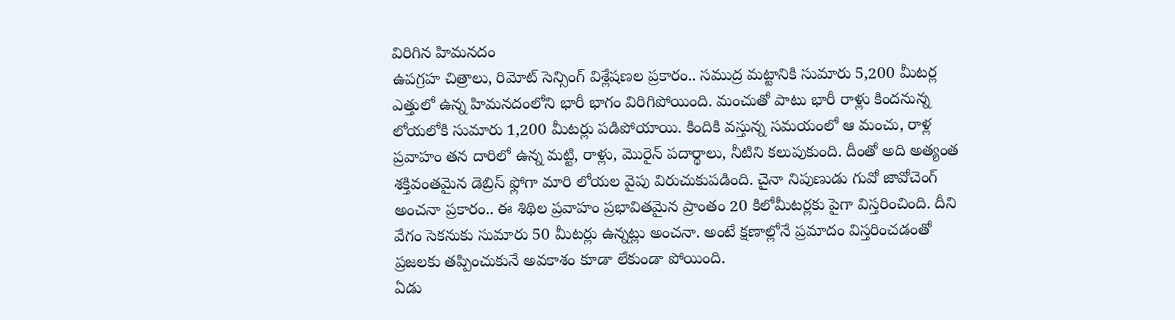విరిగిన హిమనదం
ఉపగ్రహ చిత్రాలు, రిమోట్ సెన్సింగ్ విశ్లేషణల ప్రకారం.. సముద్ర మట్టానికి సుమారు 5,200 మీటర్ల ఎత్తులో ఉన్న హిమనదంలోని భారీ భాగం విరిగిపోయింది. మంచుతో పాటు భారీ రాళ్లు కిందనున్న లోయలోకి సుమారు 1,200 మీటర్లు పడిపోయాయి. కిందికి వస్తున్న సమయంలో ఆ మంచు, రాళ్ల ప్రవాహం తన దారిలో ఉన్న మట్టి, రాళ్లు, మొరైన్ పదార్థాలు, నీటిని కలుపుకుంది. దీంతో అది అత్యంత శక్తివంతమైన డెబ్రిస్ ఫ్లోగా మారి లోయల వైపు విరుచుకుపడింది. చైనా నిపుణుడు గువో జావోచెంగ్ అంచనా ప్రకారం.. ఈ శిథిల ప్రవాహం ప్రభావితమైన ప్రాంతం 20 కిలోమీటర్లకు పైగా విస్తరించింది. దీని వేగం సెకనుకు సుమారు 50 మీటర్లు ఉన్నట్లు అంచనా. అంటే క్షణాల్లోనే ప్రమాదం విస్తరించడంతో ప్రజలకు తప్పించుకునే అవకాశం కూడా లేకుండా పోయింది.
ఏడు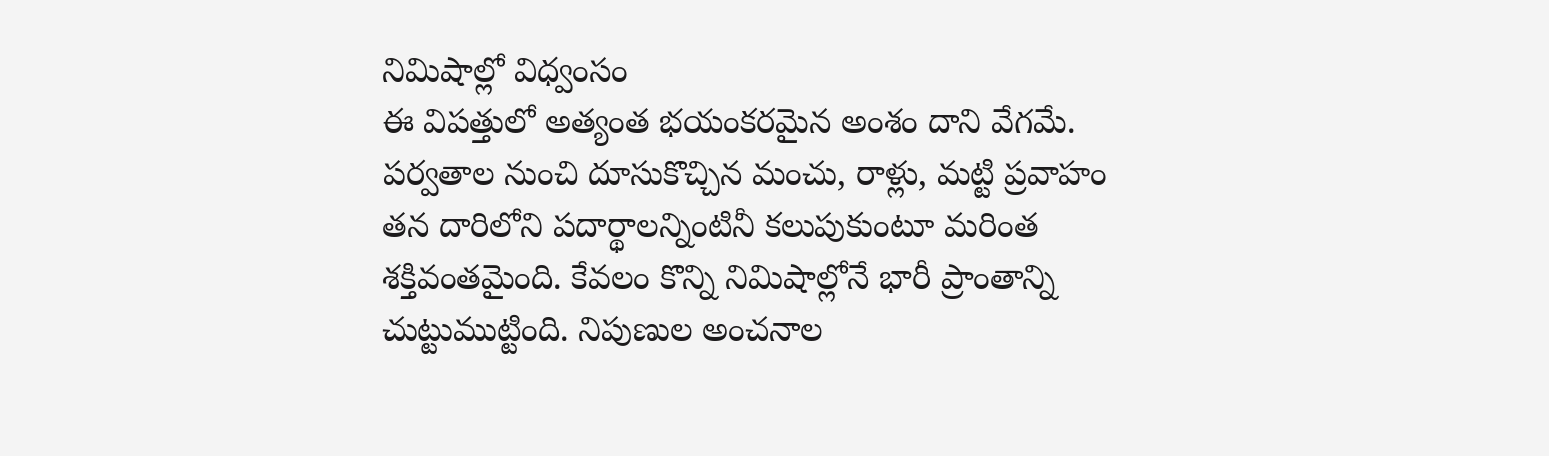నిమిషాల్లో విధ్వంసం
ఈ విపత్తులో అత్యంత భయంకరమైన అంశం దాని వేగమే. పర్వతాల నుంచి దూసుకొచ్చిన మంచు, రాళ్లు, మట్టి ప్రవాహం తన దారిలోని పదార్థాలన్నింటినీ కలుపుకుంటూ మరింత శక్తివంతమైంది. కేవలం కొన్ని నిమిషాల్లోనే భారీ ప్రాంతాన్ని చుట్టుముట్టింది. నిపుణుల అంచనాల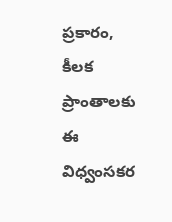ప్రకారం, కీలక ప్రాంతాలకు ఈ విధ్వంసకర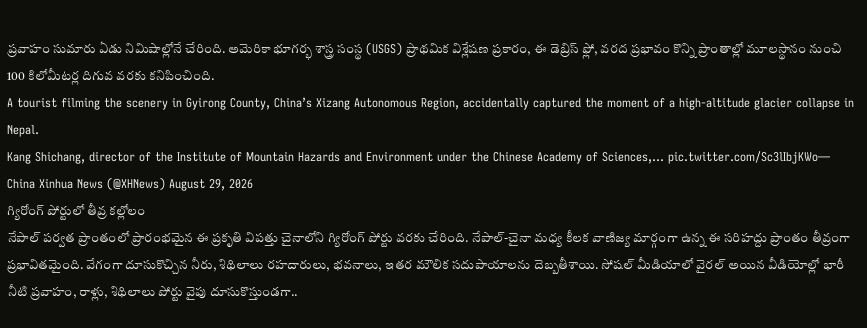ప్రవాహం సుమారు ఏడు నిమిషాల్లోనే చేరింది. అమెరికా భూగర్భ శాస్త్ర సంస్థ (USGS) ప్రాథమిక విశ్లేషణ ప్రకారం, ఈ డెబ్రిస్ ఫ్లో, వరద ప్రభావం కొన్ని ప్రాంతాల్లో మూలస్థానం నుంచి 100 కిలోమీటర్ల దిగువ వరకు కనిపించింది.
A tourist filming the scenery in Gyirong County, China’s Xizang Autonomous Region, accidentally captured the moment of a high-altitude glacier collapse in Nepal.
Kang Shichang, director of the Institute of Mountain Hazards and Environment under the Chinese Academy of Sciences,… pic.twitter.com/Sc3lIbjKWo— China Xinhua News (@XHNews) August 29, 2026
గ్యిరోంగ్ పోర్టులో తీవ్ర కల్లోలం
నేపాల్ పర్వత ప్రాంతంలో ప్రారంభమైన ఈ ప్రకృతి విపత్తు చైనాలోని గ్యిరోంగ్ పోర్టు వరకు చేరింది. నేపాల్-చైనా మధ్య కీలక వాణిజ్య మార్గంగా ఉన్న ఈ సరిహద్దు ప్రాంతం తీవ్రంగా ప్రభావితమైంది. వేగంగా దూసుకొచ్చిన నీరు, శిథిలాలు రహదారులు, భవనాలు, ఇతర మౌలిక సదుపాయాలను దెబ్బతీశాయి. సోషల్ మీడియాలో వైరల్ అయిన వీడియోల్లో భారీ నీటి ప్రవాహం, రాళ్లు, శిథిలాలు పోర్టు వైపు దూసుకొస్తుండగా..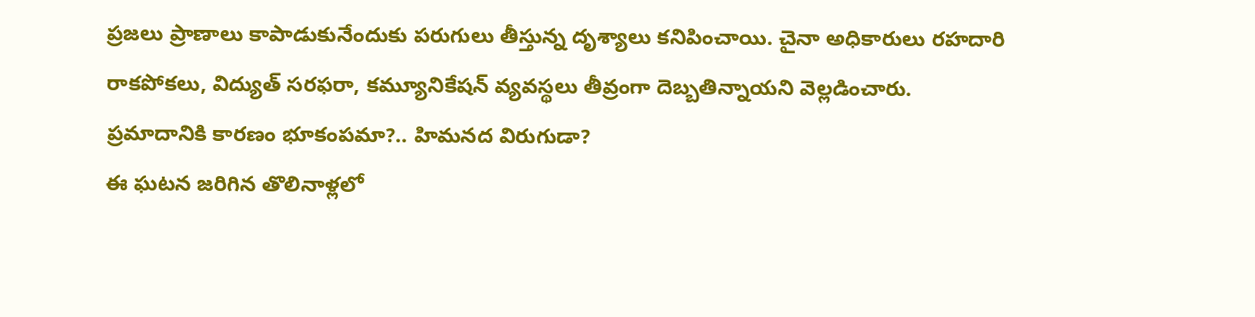ప్రజలు ప్రాణాలు కాపాడుకునేందుకు పరుగులు తీస్తున్న దృశ్యాలు కనిపించాయి. చైనా అధికారులు రహదారి రాకపోకలు, విద్యుత్ సరఫరా, కమ్యూనికేషన్ వ్యవస్థలు తీవ్రంగా దెబ్బతిన్నాయని వెల్లడించారు.
ప్రమాదానికి కారణం భూకంపమా?.. హిమనద విరుగుడా?
ఈ ఘటన జరిగిన తొలినాళ్లలో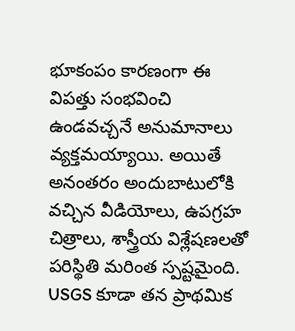భూకంపం కారణంగా ఈ విపత్తు సంభవించి ఉండవచ్చనే అనుమానాలు వ్యక్తమయ్యాయి. అయితే అనంతరం అందుబాటులోకి వచ్చిన వీడియోలు, ఉపగ్రహ చిత్రాలు, శాస్త్రీయ విశ్లేషణలతో పరిస్థితి మరింత స్పష్టమైంది. USGS కూడా తన ప్రాథమిక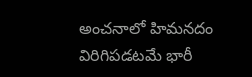అంచనాలో హిమనదం విరిగిపడటమే భారీ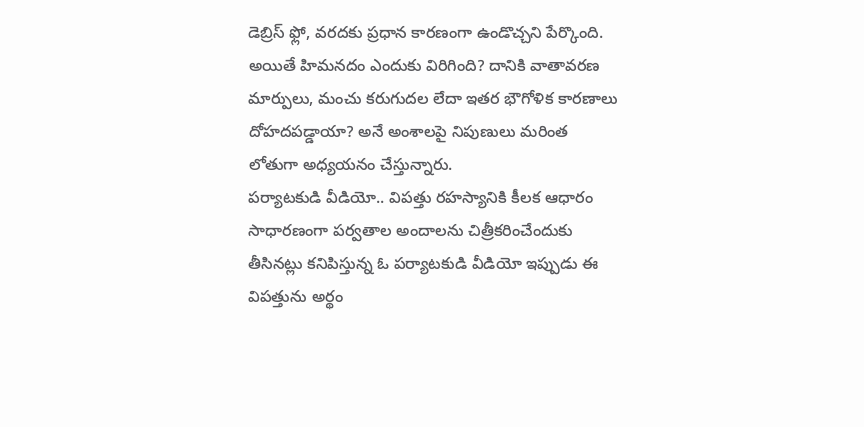డెబ్రిస్ ఫ్లో, వరదకు ప్రధాన కారణంగా ఉండొచ్చని పేర్కొంది. అయితే హిమనదం ఎందుకు విరిగింది? దానికి వాతావరణ మార్పులు, మంచు కరుగుదల లేదా ఇతర భౌగోళిక కారణాలు దోహదపడ్డాయా? అనే అంశాలపై నిపుణులు మరింత లోతుగా అధ్యయనం చేస్తున్నారు.
పర్యాటకుడి వీడియో.. విపత్తు రహస్యానికి కీలక ఆధారం
సాధారణంగా పర్వతాల అందాలను చిత్రీకరించేందుకు తీసినట్లు కనిపిస్తున్న ఓ పర్యాటకుడి వీడియో ఇప్పుడు ఈ విపత్తును అర్థం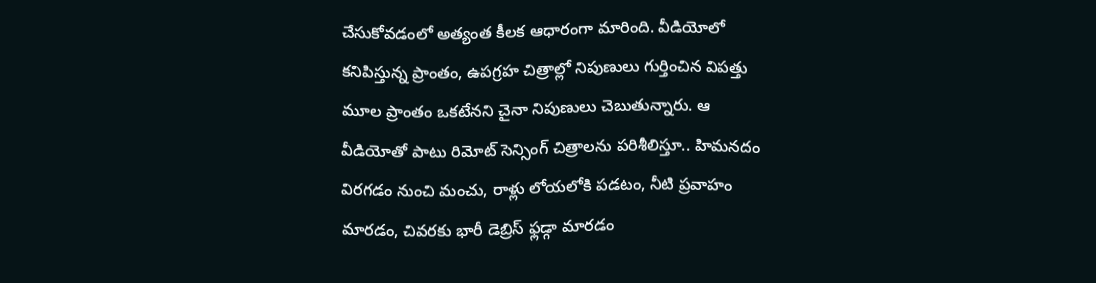చేసుకోవడంలో అత్యంత కీలక ఆధారంగా మారింది. వీడియోలో కనిపిస్తున్న ప్రాంతం, ఉపగ్రహ చిత్రాల్లో నిపుణులు గుర్తించిన విపత్తు మూల ప్రాంతం ఒకటేనని చైనా నిపుణులు చెబుతున్నారు. ఆ వీడియోతో పాటు రిమోట్ సెన్సింగ్ చిత్రాలను పరిశీలిస్తూ.. హిమనదం విరగడం నుంచి మంచు, రాళ్లు లోయలోకి పడటం, నీటి ప్రవాహం మారడం, చివరకు భారీ డెబ్రిస్ ఫ్లడ్గా మారడం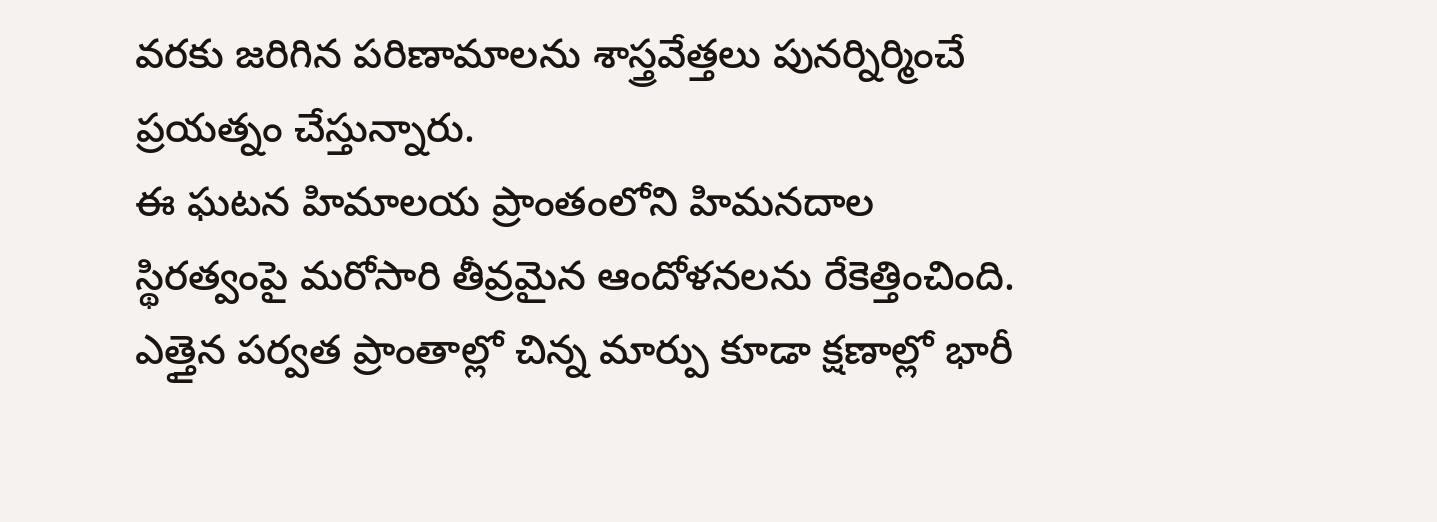వరకు జరిగిన పరిణామాలను శాస్త్రవేత్తలు పునర్నిర్మించే ప్రయత్నం చేస్తున్నారు.
ఈ ఘటన హిమాలయ ప్రాంతంలోని హిమనదాల స్థిరత్వంపై మరోసారి తీవ్రమైన ఆందోళనలను రేకెత్తించింది. ఎత్తైన పర్వత ప్రాంతాల్లో చిన్న మార్పు కూడా క్షణాల్లో భారీ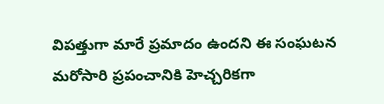విపత్తుగా మారే ప్రమాదం ఉందని ఈ సంఘటన మరోసారి ప్రపంచానికి హెచ్చరికగా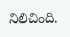నిలిచింది.